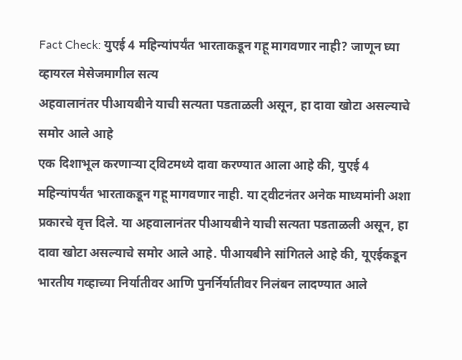Fact Check: युएई 4 महिन्यांपर्यंत भारताकडून गहू मागवणार नाही? जाणून घ्या व्हायरल मेसेजमागील सत्य
अहवालानंतर पीआयबीने याची सत्यता पडताळली असून, हा दावा खोटा असल्याचे समोर आले आहे
एक दिशाभूल करणाऱ्या ट्विटमध्ये दावा करण्यात आला आहे की, युएई 4 महिन्यांपर्यंत भारताकडून गहू मागवणार नाही. या ट्वीटनंतर अनेक माध्यमांनी अशा प्रकारचे वृत्त दिले. या अहवालानंतर पीआयबीने याची सत्यता पडताळली असून, हा दावा खोटा असल्याचे समोर आले आहे. पीआयबीने सांगितले आहे की, यूएईकडून भारतीय गव्हाच्या निर्यातीवर आणि पुनर्निर्यातीवर निलंबन लादण्यात आले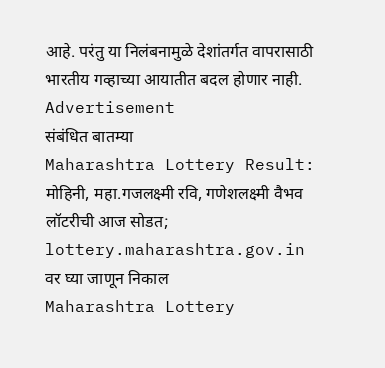आहे. परंतु या निलंबनामुळे देशांतर्गत वापरासाठी भारतीय गव्हाच्या आयातीत बदल होणार नाही.
Advertisement
संबंधित बातम्या
Maharashtra Lottery Result: मोहिनी, महा.गजलक्ष्मी रवि, गणेशलक्ष्मी वैभव लॉटरीची आज सोडत; lottery.maharashtra.gov.in वर घ्या जाणून निकाल
Maharashtra Lottery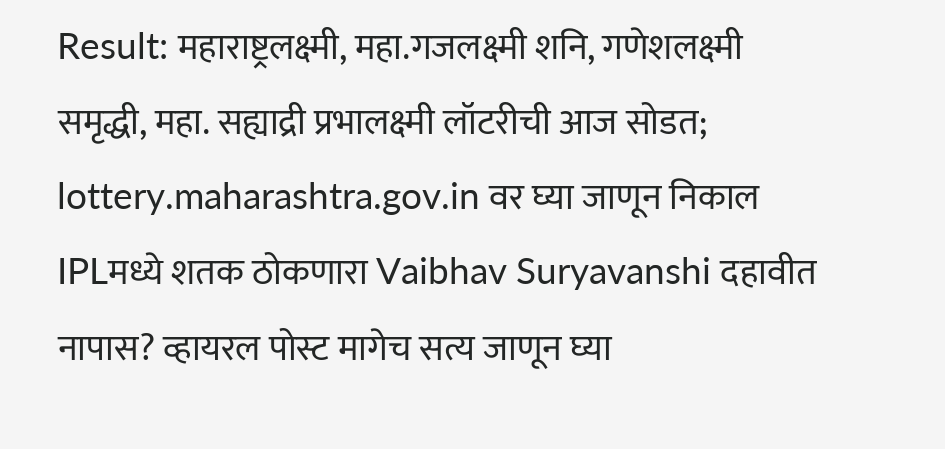Result: महाराष्ट्रलक्ष्मी, महा.गजलक्ष्मी शनि, गणेशलक्ष्मी समृद्धी, महा. सह्याद्री प्रभालक्ष्मी लॉटरीची आज सोडत; lottery.maharashtra.gov.in वर घ्या जाणून निकाल
IPLमध्ये शतक ठोकणारा Vaibhav Suryavanshi दहावीत नापास? व्हायरल पोस्ट मागेच सत्य जाणून घ्या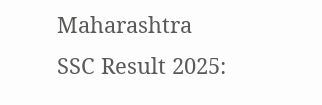Maharashtra SSC Result 2025: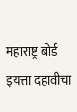महाराष्ट्र बोर्ड इयत्ता दहावीचा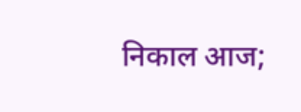निकाल आज;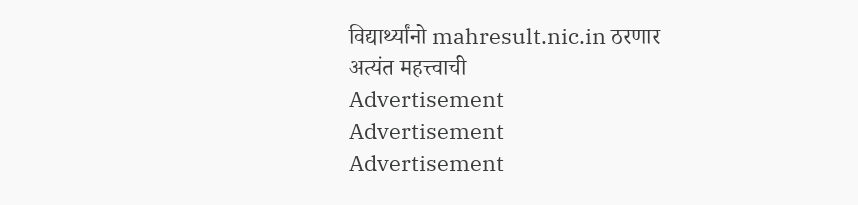विद्यार्थ्यांनो mahresult.nic.in ठरणार अत्यंत महत्त्वाची
Advertisement
Advertisement
Advertisement